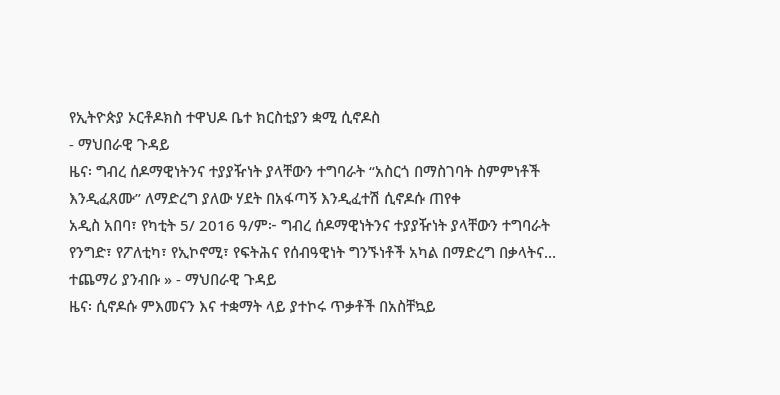የኢትዮጵያ ኦርቶዶክስ ተዋህዶ ቤተ ክርስቲያን ቋሚ ሲኖዶስ
- ማህበራዊ ጉዳይ
ዜና፡ ግብረ ሰዶማዊነትንና ተያያዥነት ያላቸውን ተግባራት “አስርጎ በማስገባት ስምምነቶች እንዲፈጸሙ” ለማድረግ ያለው ሃደት በአፋጣኝ እንዲፈተሽ ሲኖዶሱ ጠየቀ
አዲስ አበባ፣ የካቲት 5/ 2016 ዓ/ም፦ ግብረ ሰዶማዊነትንና ተያያዥነት ያላቸውን ተግባራት የንግድ፣ የፖለቲካ፣ የኢኮኖሚ፣ የፍትሕና የሰብዓዊነት ግንኙነቶች አካል በማድረግ በቃላትና…
ተጨማሪ ያንብቡ » - ማህበራዊ ጉዳይ
ዜና፡ ሲኖዶሱ ምእመናን እና ተቋማት ላይ ያተኮሩ ጥቃቶች በአስቸኳይ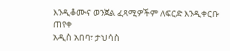እንዲቆሙና ወንጀል ፈጻሚዎችም ለፍርድ እንዲቀርቡ ጠየቀ
አዲስ አበባ፣ ታህሳስ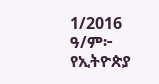1/2016 ዓ/ም፦ የኢትዮጵያ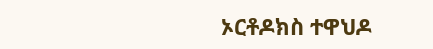ኦርቶዶክስ ተዋህዶ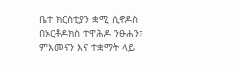ቤተ ክርስቲያን ቋሚ ሲኖዶስ በኦርቶዶክስ ተዋሕዶ ንፁሐን፣ ምእመናን እና ተቋማት ላይ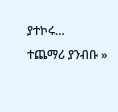ያተኮሩ…
ተጨማሪ ያንብቡ »